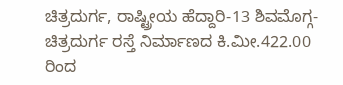ಚಿತ್ರದುರ್ಗ, ರಾಷ್ಟ್ರೀಯ ಹೆದ್ದಾರಿ-13 ಶಿವಮೊಗ್ಗ-ಚಿತ್ರದುರ್ಗ ರಸ್ತೆ ನಿರ್ಮಾಣದ ಕಿ.ಮೀ.422.00 ರಿಂದ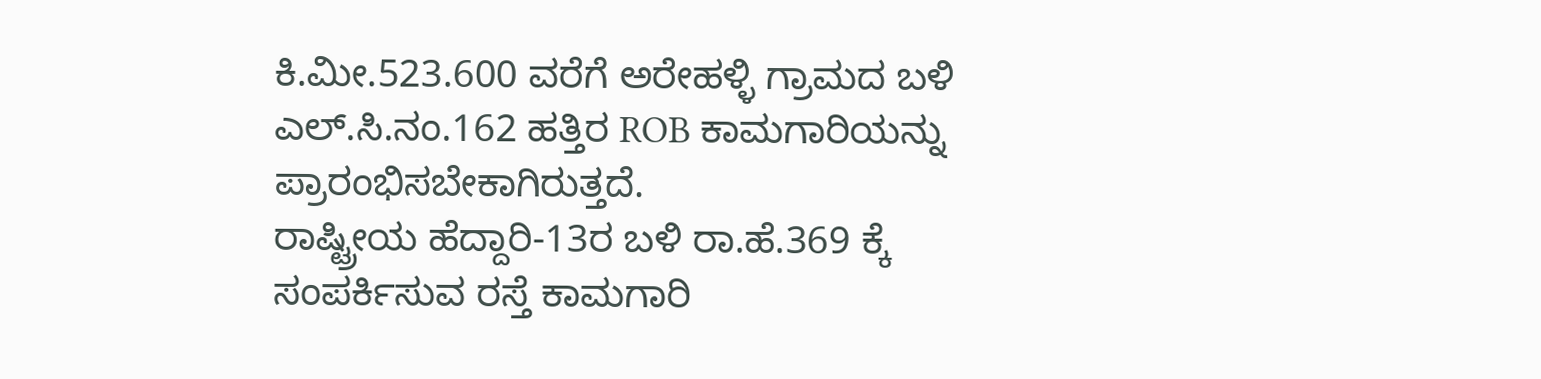ಕಿ.ಮೀ.523.600 ವರೆಗೆ ಅರೇಹಳ್ಳಿ ಗ್ರಾಮದ ಬಳಿ ಎಲ್.ಸಿ.ನಂ.162 ಹತ್ತಿರ ROB ಕಾಮಗಾರಿಯನ್ನು ಪ್ರಾರಂಭಿಸಬೇಕಾಗಿರುತ್ತದೆ.
ರಾಷ್ಟ್ರೀಯ ಹೆದ್ದಾರಿ-13ರ ಬಳಿ ರಾ.ಹೆ.369 ಕ್ಕೆ ಸಂಪರ್ಕಿಸುವ ರಸ್ತೆ ಕಾಮಗಾರಿ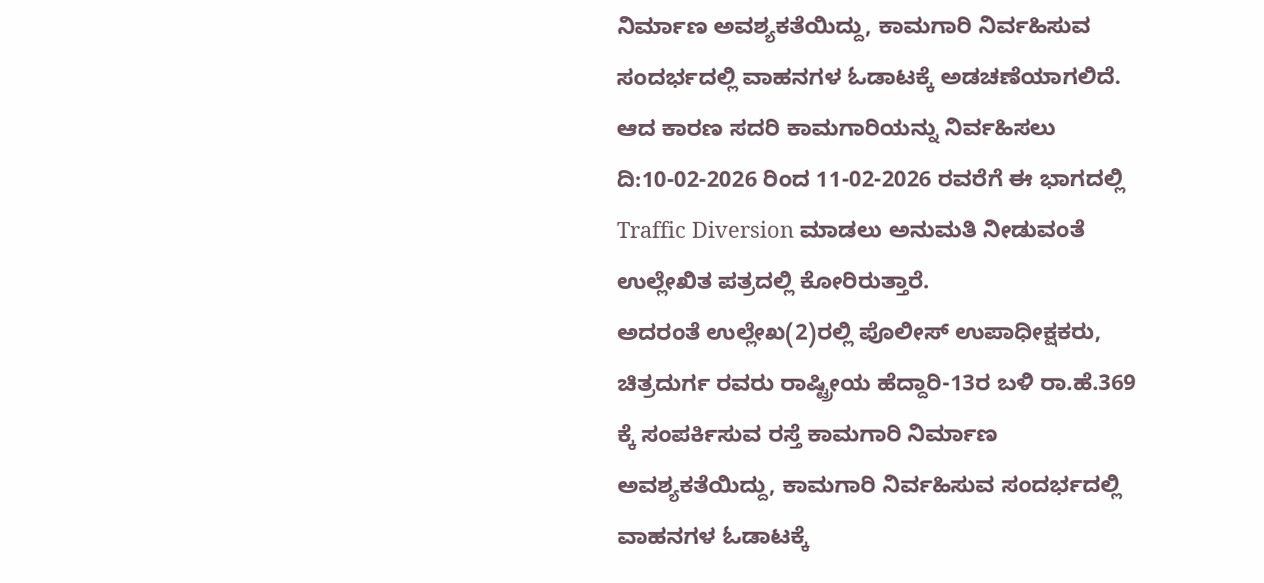ನಿರ್ಮಾಣ ಅವಶ್ಯಕತೆಯಿದ್ದು, ಕಾಮಗಾರಿ ನಿರ್ವಹಿಸುವ ಸಂದರ್ಭದಲ್ಲಿ ವಾಹನಗಳ ಓಡಾಟಕ್ಕೆ ಅಡಚಣೆಯಾಗಲಿದೆ.
ಆದ ಕಾರಣ ಸದರಿ ಕಾಮಗಾರಿಯನ್ನು ನಿರ್ವಹಿಸಲು ದಿ:10-02-2026 ರಿಂದ 11-02-2026 ರವರೆಗೆ ಈ ಭಾಗದಲ್ಲಿ Traffic Diversion ಮಾಡಲು ಅನುಮತಿ ನೀಡುವಂತೆ ಉಲ್ಲೇಖಿತ ಪತ್ರದಲ್ಲಿ ಕೋರಿರುತ್ತಾರೆ.
ಅದರಂತೆ ಉಲ್ಲೇಖ(2)ರಲ್ಲಿ ಪೊಲೀಸ್ ಉಪಾಧೀಕ್ಷಕರು, ಚಿತ್ರದುರ್ಗ ರವರು ರಾಷ್ಟ್ರೀಯ ಹೆದ್ದಾರಿ-13ರ ಬಳಿ ರಾ.ಹೆ.369 ಕ್ಕೆ ಸಂಪರ್ಕಿಸುವ ರಸ್ತೆ ಕಾಮಗಾರಿ ನಿರ್ಮಾಣ ಅವಶ್ಯಕತೆಯಿದ್ದು, ಕಾಮಗಾರಿ ನಿರ್ವಹಿಸುವ ಸಂದರ್ಭದಲ್ಲಿ ವಾಹನಗಳ ಓಡಾಟಕ್ಕೆ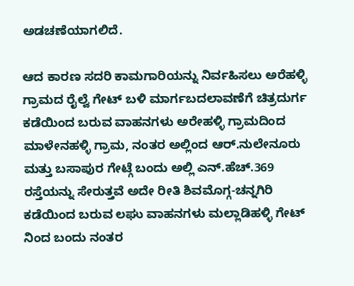ಅಡಚಣೆಯಾಗಲಿದೆ.

ಆದ ಕಾರಣ ಸದರಿ ಕಾಮಗಾರಿಯನ್ನು ನಿರ್ವಹಿಸಲು ಅರೆಹಳ್ಳಿ ಗ್ರಾಮದ ರೈಲ್ವೆ ಗೇಟ್ ಬಳಿ ಮಾರ್ಗಬದಲಾವಣೆಗೆ ಚಿತ್ರದುರ್ಗ ಕಡೆಯಿಂದ ಬರುವ ವಾಹನಗಳು ಅರೇಹಳ್ಳಿ ಗ್ರಾಮದಿಂದ ಮಾಳೇನಹಳ್ಳಿ ಗ್ರಾಮ, ನಂತರ ಅಲ್ಲಿಂದ ಆರ್.ನುಲೇನೂರು ಮತ್ತು ಬಸಾಪುರ ಗೇಟ್ಗೆ ಬಂದು ಅಲ್ಲಿ ಎನ್.ಹೆಚ್.369 ರಸ್ತೆಯನ್ನು ಸೇರುತ್ತವೆ ಅದೇ ರೀತಿ ಶಿವಮೊಗ್ಗ-ಚನ್ನಗಿರಿ ಕಡೆಯಿಂದ ಬರುವ ಲಘು ವಾಹನಗಳು ಮಲ್ಲಾಡಿಹಳ್ಳಿ ಗೇಟ್ ನಿಂದ ಬಂದು ನಂತರ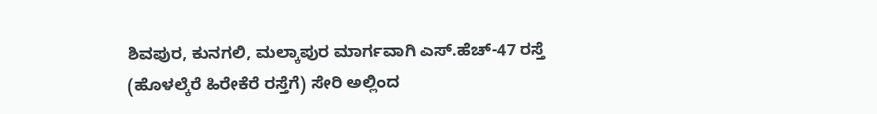ಶಿವಪುರ, ಕುನಗಲಿ, ಮಲ್ಕಾಪುರ ಮಾರ್ಗವಾಗಿ ಎಸ್.ಹೆಚ್-47 ರಸ್ತೆ (ಹೊಳಲ್ಕೆರೆ ಹಿರೇಕೆರೆ ರಸ್ತೆಗೆ) ಸೇರಿ ಅಲ್ಲಿಂದ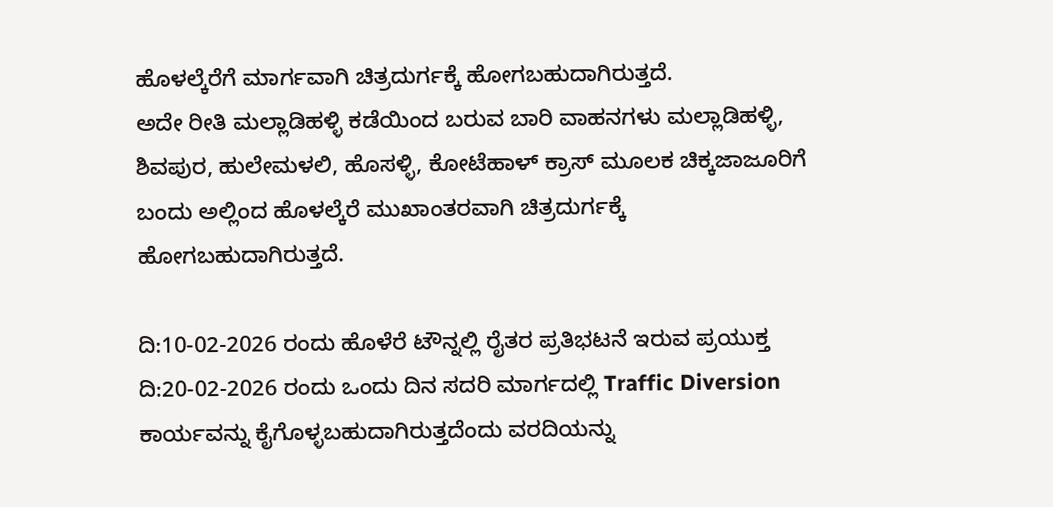ಹೊಳಲ್ಕೆರೆಗೆ ಮಾರ್ಗವಾಗಿ ಚಿತ್ರದುರ್ಗಕ್ಕೆ ಹೋಗಬಹುದಾಗಿರುತ್ತದೆ.
ಅದೇ ರೀತಿ ಮಲ್ಲಾಡಿಹಳ್ಳಿ ಕಡೆಯಿಂದ ಬರುವ ಬಾರಿ ವಾಹನಗಳು ಮಲ್ಲಾಡಿಹಳ್ಳಿ, ಶಿವಪುರ, ಹುಲೇಮಳಲಿ, ಹೊಸಳ್ಳಿ, ಕೋಟೆಹಾಳ್ ಕ್ರಾಸ್ ಮೂಲಕ ಚಿಕ್ಕಜಾಜೂರಿಗೆ ಬಂದು ಅಲ್ಲಿಂದ ಹೊಳಲ್ಕೆರೆ ಮುಖಾಂತರವಾಗಿ ಚಿತ್ರದುರ್ಗಕ್ಕೆ ಹೋಗಬಹುದಾಗಿರುತ್ತದೆ.

ದಿ:10-02-2026 ರಂದು ಹೊಳೆರೆ ಟೌನ್ನಲ್ಲಿ ರೈತರ ಪ್ರತಿಭಟನೆ ಇರುವ ಪ್ರಯುಕ್ತ ದಿ:20-02-2026 ರಂದು ಒಂದು ದಿನ ಸದರಿ ಮಾರ್ಗದಲ್ಲಿ Traffic Diversion ಕಾರ್ಯವನ್ನು ಕೈಗೊಳ್ಳಬಹುದಾಗಿರುತ್ತದೆಂದು ವರದಿಯನ್ನು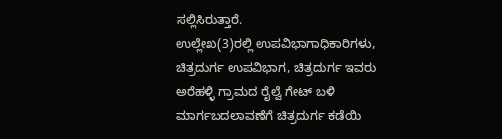ಸಲ್ಲಿಸಿರುತ್ತಾರೆ.
ಉಲ್ಲೇಖ(3)ರಲ್ಲಿ ಉಪವಿಭಾಗಾಧಿಕಾರಿಗಳು, ಚಿತ್ರದುರ್ಗ ಉಪವಿಭಾಗ, ಚಿತ್ರದುರ್ಗ ಇವರು ಅರೆಹಳ್ಳಿ ಗ್ರಾಮದ ರೈಲ್ವೆ ಗೇಟ್ ಬಳಿ ಮಾರ್ಗಬದಲಾವಣೆಗೆ ಚಿತ್ರದುರ್ಗ ಕಡೆಯಿ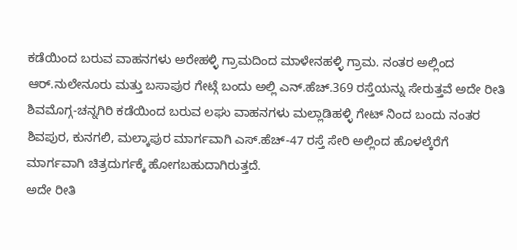ಕಡೆಯಿಂದ ಬರುವ ವಾಹನಗಳು ಅರೇಹಳ್ಳಿ ಗ್ರಾಮದಿಂದ ಮಾಳೇನಹಳ್ಳಿ ಗ್ರಾಮ. ನಂತರ ಅಲ್ಲಿಂದ ಆರ್.ನುಲೇನೂರು ಮತ್ತು ಬಸಾಪುರ ಗೇಟ್ಗೆ ಬಂದು ಅಲ್ಲಿ ಎನ್.ಹೆಚ್.369 ರಸ್ತೆಯನ್ನು ಸೇರುತ್ತವೆ ಅದೇ ರೀತಿ ಶಿವಮೊಗ್ಗ-ಚನ್ನಗಿರಿ ಕಡೆಯಿಂದ ಬರುವ ಲಘು ವಾಹನಗಳು ಮಲ್ಲಾಡಿಹಳ್ಳಿ ಗೇಟ್ ನಿಂದ ಬಂದು ನಂತರ ಶಿವಪುರ, ಕುನಗಲಿ, ಮಲ್ಕಾಪುರ ಮಾರ್ಗವಾಗಿ ಎಸ್.ಹೆಚ್-47 ರಸ್ತೆ ಸೇರಿ ಅಲ್ಲಿಂದ ಹೊಳಲ್ಕೆರೆಗೆ ಮಾರ್ಗವಾಗಿ ಚಿತ್ರದುರ್ಗಕ್ಕೆ ಹೋಗಬಹುದಾಗಿರುತ್ತದೆ.
ಅದೇ ರೀತಿ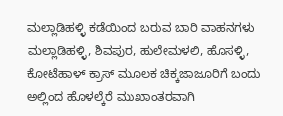ಮಲ್ಲಾಡಿಹಳ್ಳಿ ಕಡೆಯಿಂದ ಬರುವ ಬಾರಿ ವಾಹನಗಳು ಮಲ್ಲಾಡಿಹಳ್ಳಿ, ಶಿವಪುರ, ಹುಲೇಮಳಲಿ, ಹೊಸಳ್ಳಿ, ಕೋಟೆಹಾಳ್ ಕ್ರಾಸ್ ಮೂಲಕ ಚಿಕ್ಕಜಾಜೂರಿಗೆ ಬಂದು ಅಲ್ಲಿಂದ ಹೊಳಲ್ಕೆರೆ ಮುಖಾಂತರವಾಗಿ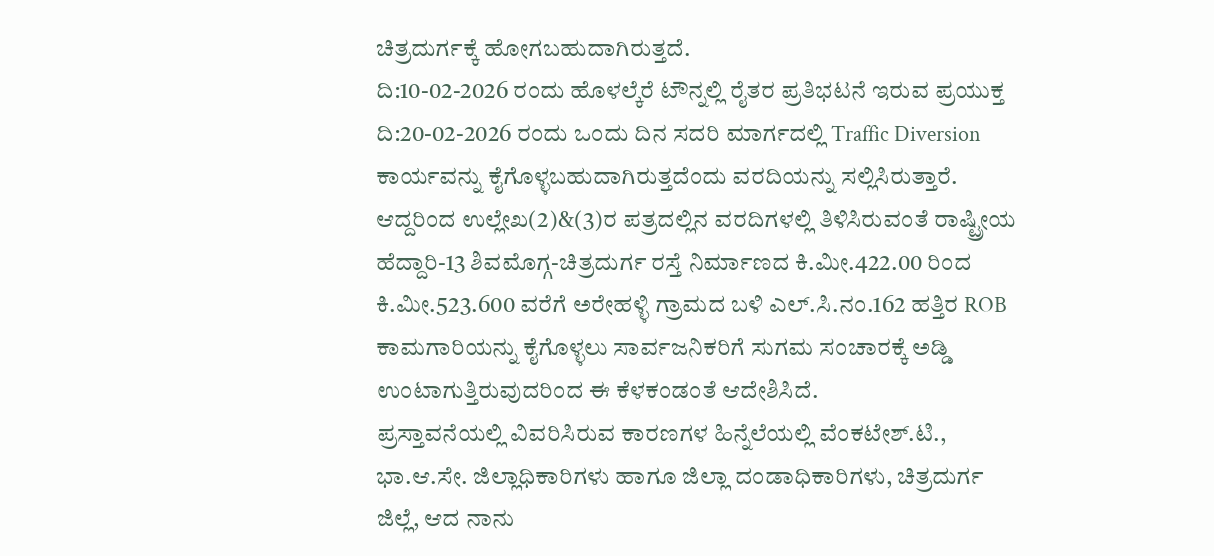ಚಿತ್ರದುರ್ಗಕ್ಕೆ ಹೋಗಬಹುದಾಗಿರುತ್ತದೆ.
ದಿ:10-02-2026 ರಂದು ಹೊಳಲ್ಕೆರೆ ಟೌನ್ನಲ್ಲಿ ರೈತರ ಪ್ರತಿಭಟನೆ ಇರುವ ಪ್ರಯುಕ್ತ ದಿ:20-02-2026 ರಂದು ಒಂದು ದಿನ ಸದರಿ ಮಾರ್ಗದಲ್ಲಿ Traffic Diversion ಕಾರ್ಯವನ್ನು ಕೈಗೊಳ್ಳಬಹುದಾಗಿರುತ್ತದೆಂದು ವರದಿಯನ್ನು ಸಲ್ಲಿಸಿರುತ್ತಾರೆ.
ಆದ್ದರಿಂದ ಉಲ್ಲೇಖ(2)&(3)ರ ಪತ್ರದಲ್ಲಿನ ವರದಿಗಳಲ್ಲಿ ತಿಳಿಸಿರುವಂತೆ ರಾಷ್ಟ್ರೀಯ ಹೆದ್ದಾರಿ-13 ಶಿವಮೊಗ್ಗ-ಚಿತ್ರದುರ್ಗ ರಸ್ತೆ ನಿರ್ಮಾಣದ ಕಿ.ಮೀ.422.00 ರಿಂದ ಕಿ.ಮೀ.523.600 ವರೆಗೆ ಅರೇಹಳ್ಳಿ ಗ್ರಾಮದ ಬಳಿ ಎಲ್.ಸಿ.ನಂ.162 ಹತ್ತಿರ ROB ಕಾಮಗಾರಿಯನ್ನು ಕೈಗೊಳ್ಳಲು ಸಾರ್ವಜನಿಕರಿಗೆ ಸುಗಮ ಸಂಚಾರಕ್ಕೆ ಅಡ್ಡಿ ಉಂಟಾಗುತ್ತಿರುವುದರಿಂದ ಈ ಕೆಳಕಂಡಂತೆ ಆದೇಶಿಸಿದೆ.
ಪ್ರಸ್ತಾವನೆಯಲ್ಲಿ ವಿವರಿಸಿರುವ ಕಾರಣಗಳ ಹಿನ್ನೆಲೆಯಲ್ಲಿ ವೆಂಕಟೇಶ್.ಟಿ., ಭಾ.ಆ.ಸೇ. ಜಿಲ್ಲಾಧಿಕಾರಿಗಳು ಹಾಗೂ ಜಿಲ್ಲಾ ದಂಡಾಧಿಕಾರಿಗಳು, ಚಿತ್ರದುರ್ಗ ಜಿಲ್ಲೆ, ಆದ ನಾನು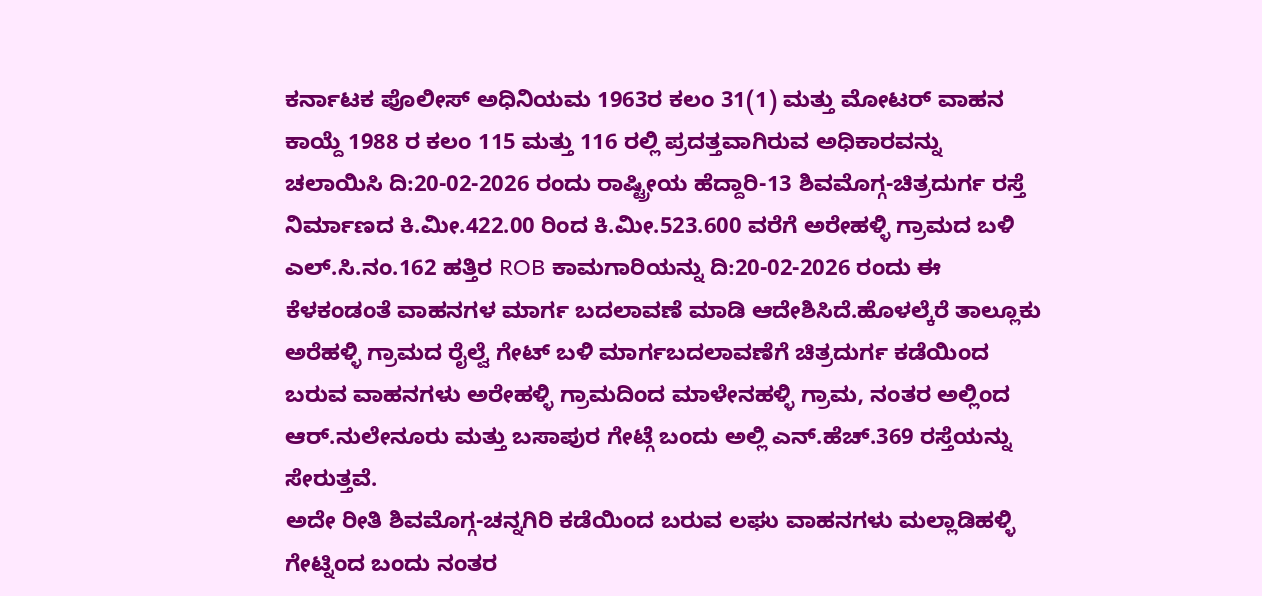ಕರ್ನಾಟಕ ಪೊಲೀಸ್ ಅಧಿನಿಯಮ 1963ರ ಕಲಂ 31(1) ಮತ್ತು ಮೋಟರ್ ವಾಹನ ಕಾಯ್ದೆ 1988 ರ ಕಲಂ 115 ಮತ್ತು 116 ರಲ್ಲಿ ಪ್ರದತ್ತವಾಗಿರುವ ಅಧಿಕಾರವನ್ನು ಚಲಾಯಿಸಿ ದಿ:20-02-2026 ರಂದು ರಾಷ್ಟ್ರೀಯ ಹೆದ್ದಾರಿ-13 ಶಿವಮೊಗ್ಗ-ಚಿತ್ರದುರ್ಗ ರಸ್ತೆ ನಿರ್ಮಾಣದ ಕಿ.ಮೀ.422.00 ರಿಂದ ಕಿ.ಮೀ.523.600 ವರೆಗೆ ಅರೇಹಳ್ಳಿ ಗ್ರಾಮದ ಬಳಿ ಎಲ್.ಸಿ.ನಂ.162 ಹತ್ತಿರ ROB ಕಾಮಗಾರಿಯನ್ನು ದಿ:20-02-2026 ರಂದು ಈ ಕೆಳಕಂಡಂತೆ ವಾಹನಗಳ ಮಾರ್ಗ ಬದಲಾವಣೆ ಮಾಡಿ ಆದೇಶಿಸಿದೆ.ಹೊಳಲ್ಕೆರೆ ತಾಲ್ಲೂಕು ಅರೆಹಳ್ಳಿ ಗ್ರಾಮದ ರೈಲ್ವೆ ಗೇಟ್ ಬಳಿ ಮಾರ್ಗಬದಲಾವಣೆಗೆ ಚಿತ್ರದುರ್ಗ ಕಡೆಯಿಂದ ಬರುವ ವಾಹನಗಳು ಅರೇಹಳ್ಳಿ ಗ್ರಾಮದಿಂದ ಮಾಳೇನಹಳ್ಳಿ ಗ್ರಾಮ, ನಂತರ ಅಲ್ಲಿಂದ ಆರ್.ನುಲೇನೂರು ಮತ್ತು ಬಸಾಪುರ ಗೇಟ್ಗೆ ಬಂದು ಅಲ್ಲಿ ಎನ್.ಹೆಚ್.369 ರಸ್ತೆಯನ್ನು ಸೇರುತ್ತವೆ.
ಅದೇ ರೀತಿ ಶಿವಮೊಗ್ಗ-ಚನ್ನಗಿರಿ ಕಡೆಯಿಂದ ಬರುವ ಲಘು ವಾಹನಗಳು ಮಲ್ಲಾಡಿಹಳ್ಳಿ ಗೇಟ್ನಿಂದ ಬಂದು ನಂತರ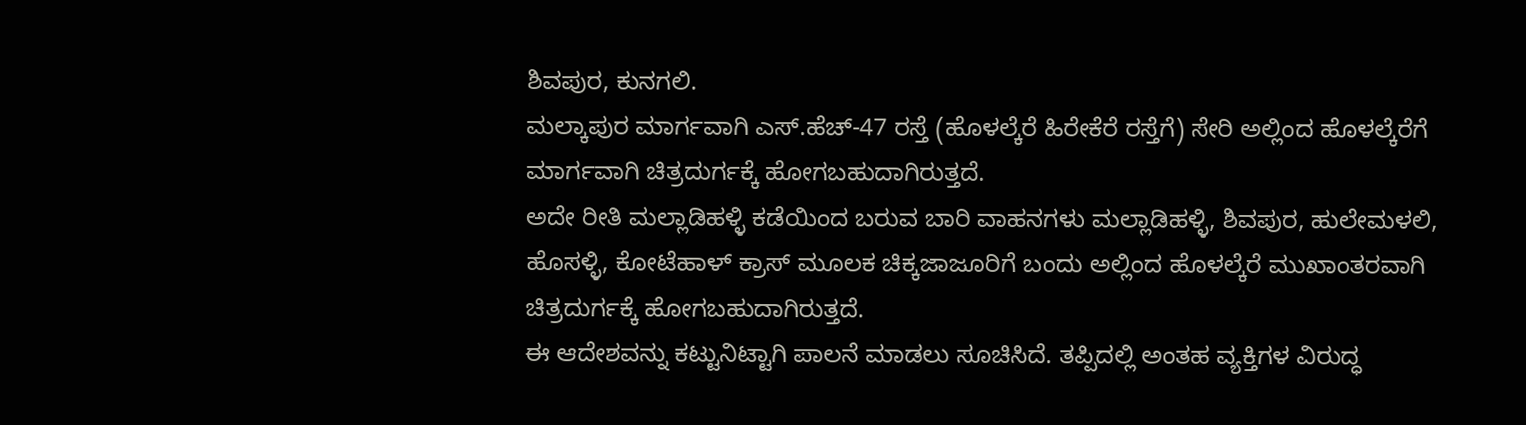ಶಿವಪುರ, ಕುನಗಲಿ.
ಮಲ್ಕಾಪುರ ಮಾರ್ಗವಾಗಿ ಎಸ್.ಹೆಚ್-47 ರಸ್ತೆ (ಹೊಳಲ್ಕೆರೆ ಹಿರೇಕೆರೆ ರಸ್ತೆಗೆ) ಸೇರಿ ಅಲ್ಲಿಂದ ಹೊಳಲ್ಕೆರೆಗೆ ಮಾರ್ಗವಾಗಿ ಚಿತ್ರದುರ್ಗಕ್ಕೆ ಹೋಗಬಹುದಾಗಿರುತ್ತದೆ.
ಅದೇ ರೀತಿ ಮಲ್ಲಾಡಿಹಳ್ಳಿ ಕಡೆಯಿಂದ ಬರುವ ಬಾರಿ ವಾಹನಗಳು ಮಲ್ಲಾಡಿಹಳ್ಳಿ, ಶಿವಪುರ, ಹುಲೇಮಳಲಿ, ಹೊಸಳ್ಳಿ, ಕೋಟೆಹಾಳ್ ಕ್ರಾಸ್ ಮೂಲಕ ಚಿಕ್ಕಜಾಜೂರಿಗೆ ಬಂದು ಅಲ್ಲಿಂದ ಹೊಳಲ್ಕೆರೆ ಮುಖಾಂತರವಾಗಿ ಚಿತ್ರದುರ್ಗಕ್ಕೆ ಹೋಗಬಹುದಾಗಿರುತ್ತದೆ.
ಈ ಆದೇಶವನ್ನು ಕಟ್ಟುನಿಟ್ಟಾಗಿ ಪಾಲನೆ ಮಾಡಲು ಸೂಚಿಸಿದೆ. ತಪ್ಪಿದಲ್ಲಿ ಅಂತಹ ವ್ಯಕ್ತಿಗಳ ವಿರುದ್ಧ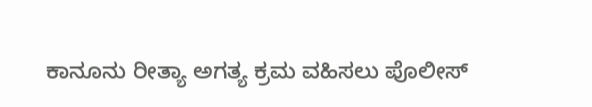ಕಾನೂನು ರೀತ್ಯಾ ಅಗತ್ಯ ಕ್ರಮ ವಹಿಸಲು ಪೊಲೀಸ್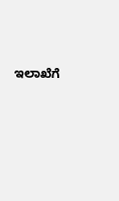ಇಲಾಖೆಗೆ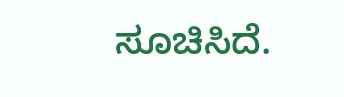ಸೂಚಿಸಿದೆ.